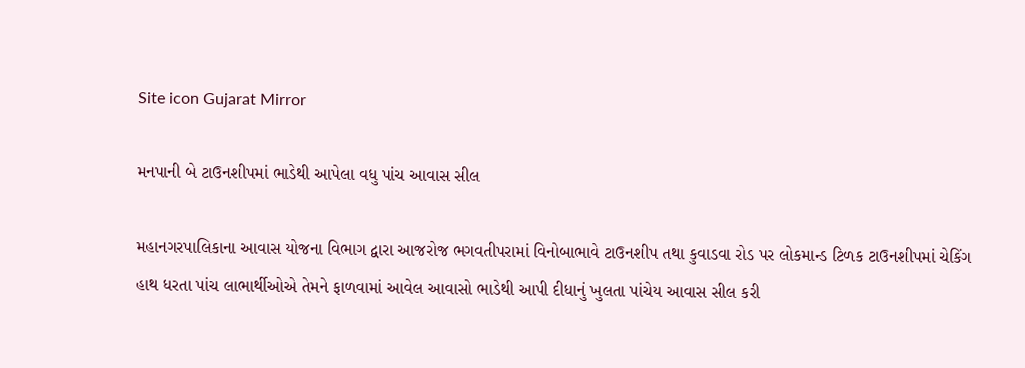Site icon Gujarat Mirror

મનપાની બે ટાઉનશીપમાં ભાડેથી આપેલા વધુ પાંચ આવાસ સીલ

મહાનગરપાલિકાના આવાસ યોજના વિભાગ દ્વારા આજરોજ ભગવતીપરામાં વિનોબાભાવે ટાઉનશીપ તથા કુવાડવા રોડ પર લોકમાન્ડ ટિળક ટાઉનશીપમાં ચેકિંગ હાથ ધરતા પાંચ લાભાર્થીઓએ તેમને ફાળવામાં આવેલ આવાસો ભાડેથી આપી દીધાનું ખુલતા પાંચેય આવાસ સીલ કરી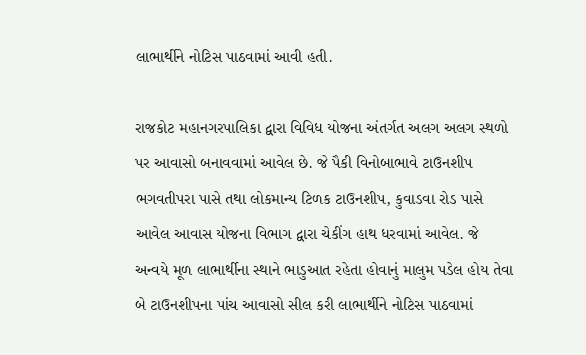લાભાર્થીને નોટિસ પાઠવામાં આવી હતી.

રાજકોટ મહાનગરપાલિકા દ્વારા વિવિધ યોજના અંતર્ગત અલગ અલગ સ્થળો પર આવાસો બનાવવામાં આવેલ છે. જે પૈકી વિનોબાભાવે ટાઉનશીપ ભગવતીપરા પાસે તથા લોકમાન્ય ટિળક ટાઉનશીપ, કુવાડવા રોડ પાસે આવેલ આવાસ યોજના વિભાગ દ્વારા ચેકીંગ હાથ ધરવામાં આવેલ. જે અન્વયે મૂળ લાભાર્થીના સ્થાને ભાડુઆત રહેતા હોવાનું માલુમ પડેલ હોય તેવા બે ટાઉનશીપના પાંચ આવાસો સીલ કરી લાભાર્થીને નોટિસ પાઠવામાં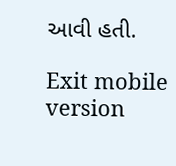આવી હતી.

Exit mobile version